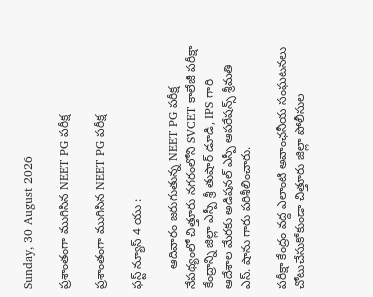Sunday, 30 August 2026

ప్రశాంతంగా ముగిసిన NEET PG పరీక్ష

ప్రశాంతంగా ముగిసిన NEET PG పరీక్ష

ఫస్ట్ న్యూస్ 4 యు :

      ఆదివారం జరుగుతున్న NEET PG పరీక్ష నేపథ్యంలో చిత్తూరు నగరంలోని SVCET కాలేజీ పరీక్షా కేంద్రాన్ని జిల్లా ఎస్పీ శ్రీ తుషార్ డూడి, IPS గారి ఆదేశాల మేరకు అడిషనల్ ఎస్పీ ఆపరేషన్స్ శ్రీమతి ఎస్. షాను గారు పరిశీలించారు.

పరీక్షా కేంద్రం వద్ద ఎలాంటి అవాంఛనీయ సంఘటనలు చోటుచేసుకోకుండా చిత్తూరు జిల్లా పోలీసుల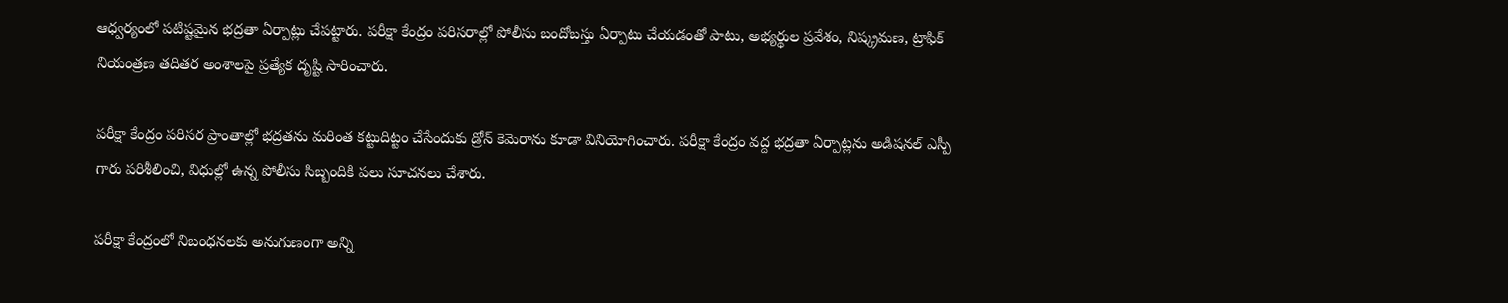ఆధ్వర్యంలో పటిష్టమైన భద్రతా ఏర్పాట్లు చేపట్టారు. పరీక్షా కేంద్రం పరిసరాల్లో పోలీసు బందోబస్తు ఏర్పాటు చేయడంతో పాటు, అభ్యర్థుల ప్రవేశం, నిష్క్రమణ, ట్రాఫిక్ నియంత్రణ తదితర అంశాలపై ప్రత్యేక దృష్టి సారించారు.

పరీక్షా కేంద్రం పరిసర ప్రాంతాల్లో భద్రతను మరింత కట్టుదిట్టం చేసేందుకు డ్రోన్ కెమెరాను కూడా వినియోగించారు. పరీక్షా కేంద్రం వద్ద భద్రతా ఏర్పాట్లను అడిషనల్ ఎస్పీ గారు పరిశీలించి, విధుల్లో ఉన్న పోలీసు సిబ్బందికి పలు సూచనలు చేశారు.

పరీక్షా కేంద్రంలో నిబంధనలకు అనుగుణంగా అన్ని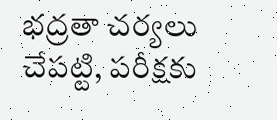భద్రతా చర్యలు చేపట్టి, పరీక్షకు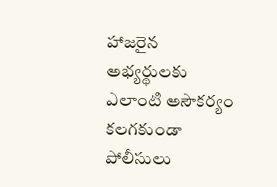హాజరైన అభ్యర్థులకు ఎలాంటి అసౌకర్యం కలగకుండా పోలీసులు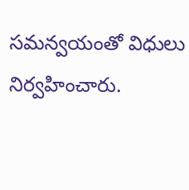సమన్వయంతో విధులు నిర్వహించారు.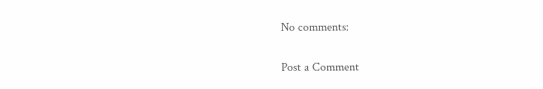No comments:

Post a Comment